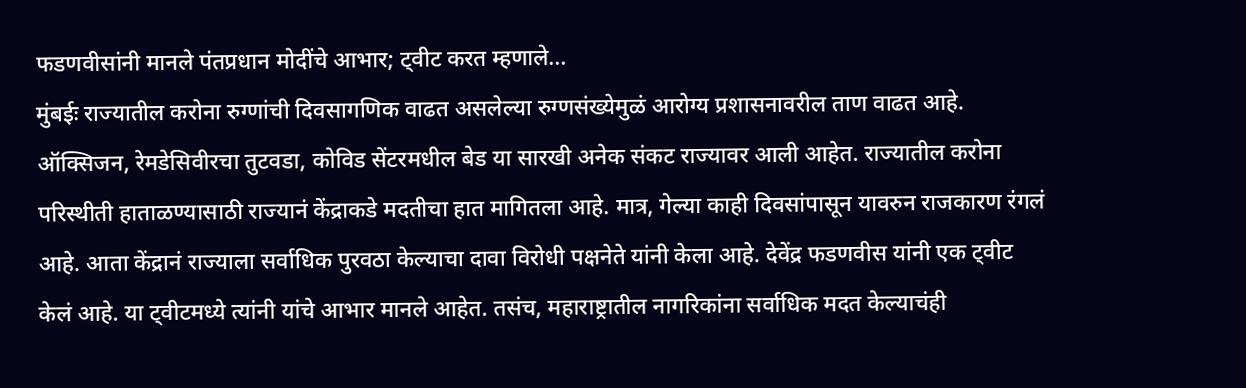फडणवीसांनी मानले पंतप्रधान मोदींचे आभार; ट्वीट करत म्हणाले...
मुंबईः राज्यातील करोना रुग्णांची दिवसागणिक वाढत असलेल्या रुग्णसंख्येमुळं आरोग्य प्रशासनावरील ताण वाढत आहे. ऑक्सिजन, रेमडेसिवीरचा तुटवडा, कोविड सेंटरमधील बेड या सारखी अनेक संकट राज्यावर आली आहेत. राज्यातील करोना परिस्थीती हाताळण्यासाठी राज्यानं केंद्राकडे मदतीचा हात मागितला आहे. मात्र, गेल्या काही दिवसांपासून यावरुन राजकारण रंगलं आहे. आता केंद्रानं राज्याला सर्वाधिक पुरवठा केल्याचा दावा विरोधी पक्षनेते यांनी केला आहे. देवेंद्र फडणवीस यांनी एक ट्वीट केलं आहे. या ट्वीटमध्ये त्यांनी यांचे आभार मानले आहेत. तसंच, महाराष्ट्रातील नागरिकांना सर्वाधिक मदत केल्याचंही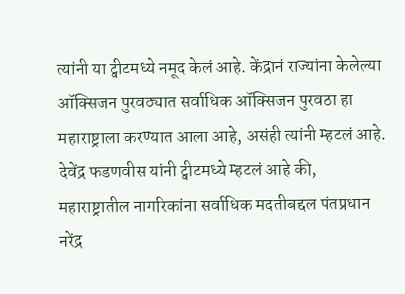त्यांनी या ट्वीटमध्ये नमूद केलं आहे. केंद्रानं राज्यांना केलेल्या ऑक्सिजन पुरवठ्यात सर्वाधिक ऑक्सिजन पुरवठा हा महाराष्ट्राला करण्यात आला आहे, असंही त्यांनी म्हटलं आहे. देवेंद्र फडणवीस यांनी ट्वीटमध्ये म्हटलं आहे की, महाराष्ट्रातील नागरिकांना सर्वाधिक मदतीबद्दल पंतप्रधान नरेंद्र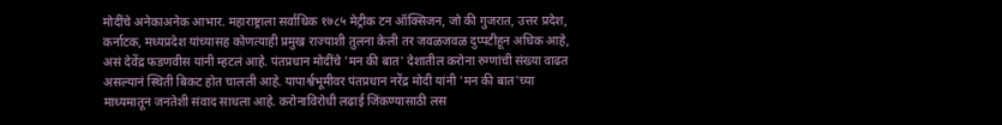मोदींचे अनेकाअनेक आभार. महाराष्ट्राला सर्वाधिक १७८५ मेट्रीक टन ऑक्सिजन, जो की गुजरात, उत्तर प्रदेश, कर्नाटक, मध्यप्रदेश यांच्यासह कोणत्याही प्रमुख राज्याशी तुलना केली तर जवळजवळ दुप्पटीहून अधिक आहे, असं देवेंद्र फडणवीस यांनी म्हटलं आहे. पंतप्रधान मोदींचे 'मन की बात' देशातील करोना रुग्णांची संख्या वाढत असल्यानं स्थिती बिकट होत चालली आहे. यापार्श्वभूमीवर पंतप्रधान नरेंद्र मोदी यांनी 'मन की बात'च्या माध्यमातून जनतेशी संवाद साधला आहे. करोनाविरोधी लढाई जिंकण्यासाठी लस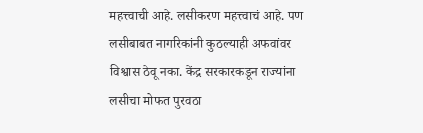महत्त्वाची आहे. लसीकरण महत्त्वाचं आहे. पण लसीबाबत नागरिकांनी कुठल्याही अफवांवर विश्वास ठेवू नका. केंद्र सरकारकडून राज्यांना लसीचा मोफत पुरवठा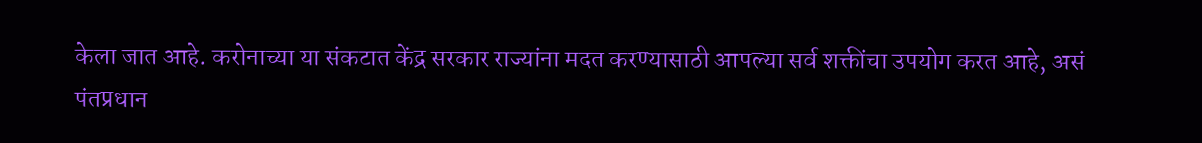केला जात आहे. करोनाच्या या संकटात केंद्र सरकार राज्यांना मदत करण्यासाठी आपल्या सर्व शक्तींचा उपयोग करत आहे, असं पंतप्रधान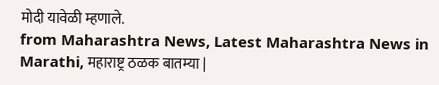मोदी यावेळी म्हणाले.
from Maharashtra News, Latest Maharashtra News in Marathi, महाराष्ट्र ठळक बातम्या |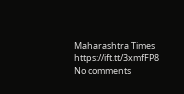Maharashtra Times https://ift.tt/3xmfFP8
No comments